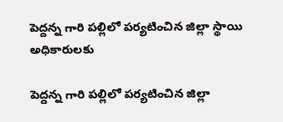పెద్దన్న గారి పల్లిలో పర్యటించిన జిల్లా స్థాయి అధికారులకు

పెద్దన్న గారి పల్లిలో పర్యటించిన జిల్లా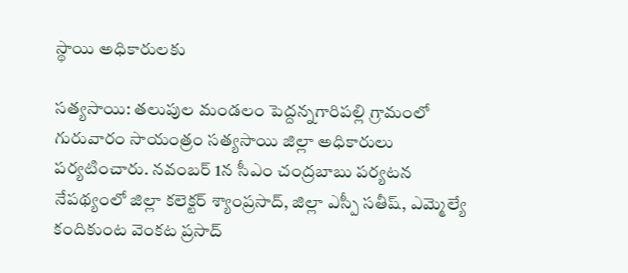స్థాయి అధికారులకు

సత్యసాయి: తలుపుల మండలం పెద్దన్నగారిపల్లి గ్రామంలో గురువారం సాయంత్రం సత్యసాయి జిల్లా అధికారులు పర్యటించారు. నవంబర్ 1న సీఎం చంద్రబాబు పర్యటన నేపథ్యంలో జిల్లా కలెక్టర్ శ్యాంప్రసాద్, జిల్లా ఎస్పీ సతీష్, ఎమ్మెల్యే కందికుంట వెంకట ప్రసాద్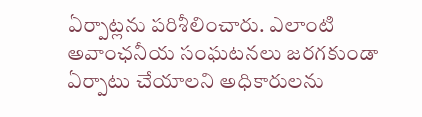ఏర్పాట్లను పరిశీలించారు. ఎలాంటి అవాంఛనీయ సంఘటనలు జరగకుండా ఏర్పాటు చేయాలని అధికారులను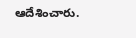ఆదేశించారు.